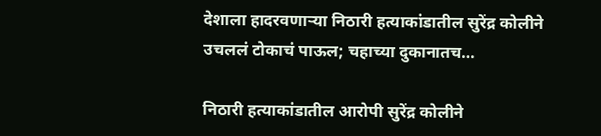देशाला हादरवणाऱ्या निठारी हत्याकांडातील सुरेंद्र कोलीने उचललं टोकाचं पाऊल; चहाच्या दुकानातच…

निठारी हत्याकांडातील आरोपी सुरेंद्र कोलीने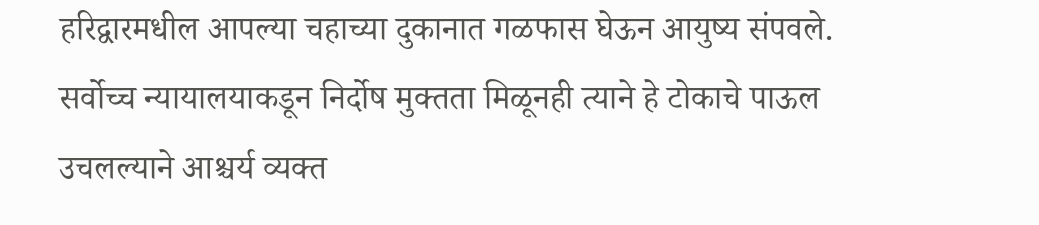हरिद्वारमधील आपल्या चहाच्या दुकानात गळफास घेऊन आयुष्य संपवले. सर्वोच्च न्यायालयाकडून निर्दोष मुक्तता मिळूनही त्याने हे टोकाचे पाऊल उचलल्याने आश्चर्य व्यक्त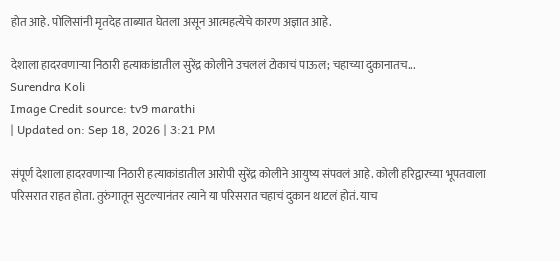होत आहे. पोलिसांनी मृतदेह ताब्यात घेतला असून आत्महत्येचे कारण अज्ञात आहे.

देशाला हादरवणाऱ्या निठारी हत्याकांडातील सुरेंद्र कोलीने उचललं टोकाचं पाऊल; चहाच्या दुकानातच...
Surendra Koli
Image Credit source: tv9 marathi
| Updated on: Sep 18, 2026 | 3:21 PM

संपूर्ण देशाला हादरवणाऱ्या निठारी हत्याकांडातील आरोपी सुरेंद्र कोलीने आयुष्य संपवलं आहे. कोली हरिद्वारच्या भूपतवाला परिसरात राहत होता. तुरुंगातून सुटल्यानंतर त्याने या परिसरात चहाचं दुकान थाटलं होतं. याच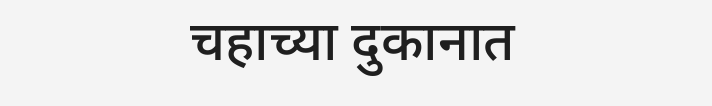चहाच्या दुकानात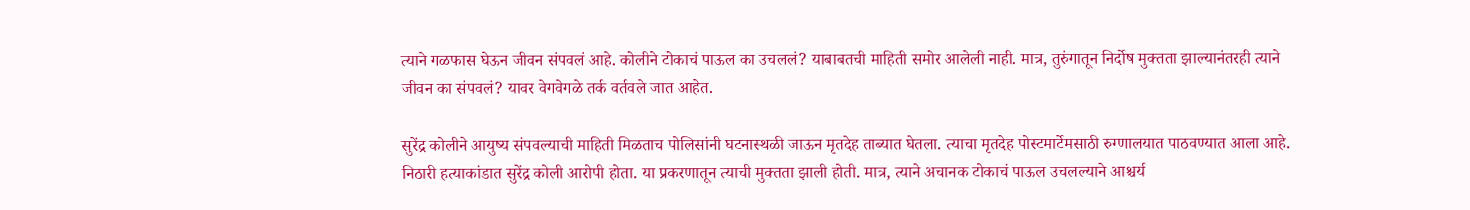त्याने गळफास घेऊन जीवन संपवलं आहे. कोलीने टोकाचं पाऊल का उचललं? याबाबतची माहिती समोर आलेली नाही. मात्र, तुरुंगातून निर्दोष मुक्तता झाल्यानंतरही त्याने जीवन का संपवलं? यावर वेगवेगळे तर्क वर्तवले जात आहेत.

सुरेंद्र कोलीने आयुष्य संपवल्याची माहिती मिळताच पोलिसांनी घटनास्थळी जाऊन मृतदेह ताब्यात घेतला. त्याचा मृतदेह पोस्टमार्टेमसाठी रुग्णालयात पाठवण्यात आला आहे. निठारी हत्याकांडात सुरेंद्र कोली आरोपी होता. या प्रकरणातून त्याची मुक्तता झाली होती. मात्र, त्याने अचानक टोकाचं पाऊल उचलल्याने आश्चर्य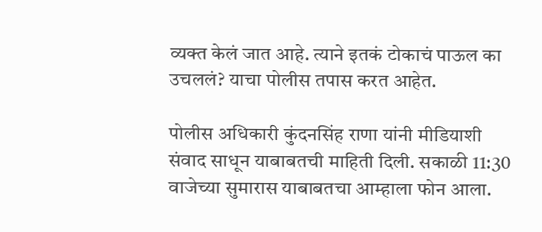व्यक्त केलं जात आहे. त्याने इतकं टोकाचं पाऊल का उचललं? याचा पोलीस तपास करत आहेत.

पोलीस अधिकारी कुंदनसिंह राणा यांनी मीडियाशी संवाद साधून याबाबतची माहिती दिली. सकाळी 11:30 वाजेच्या सुमारास याबाबतचा आम्हाला फोन आला.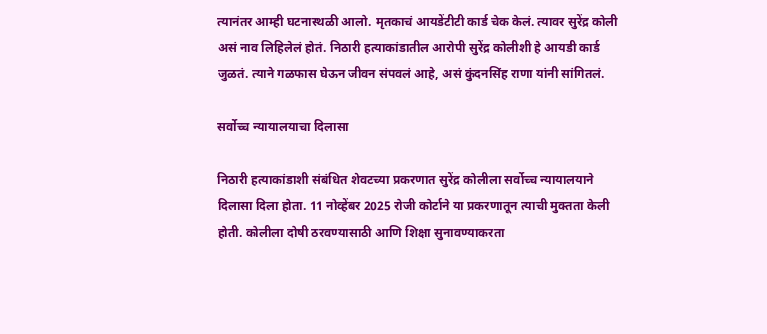त्यानंतर आम्ही घटनास्थळी आलो. मृतकाचं आयडेंटीटी कार्ड चेक केलं. त्यावर सुरेंद्र कोली असं नाव लिहिलेलं होतं. निठारी हत्याकांडातील आरोपी सुरेंद्र कोलीशी हे आयडी कार्ड जुळतं. त्याने गळफास घेऊन जीवन संपवलं आहे, असं कुंदनसिंह राणा यांनी सांगितलं.

सर्वोच्च न्यायालयाचा दिलासा

निठारी हत्याकांडाशी संबंधित शेवटच्या प्रकरणात सुरेंद्र कोलीला सर्वोच्च न्यायालयाने दिलासा दिला होता. 11 नोव्हेंबर 2025 रोजी कोर्टाने या प्रकरणातून त्याची मुक्तता केली होती. कोलीला दोषी ठरवण्यासाठी आणि शिक्षा सुनावण्याकरता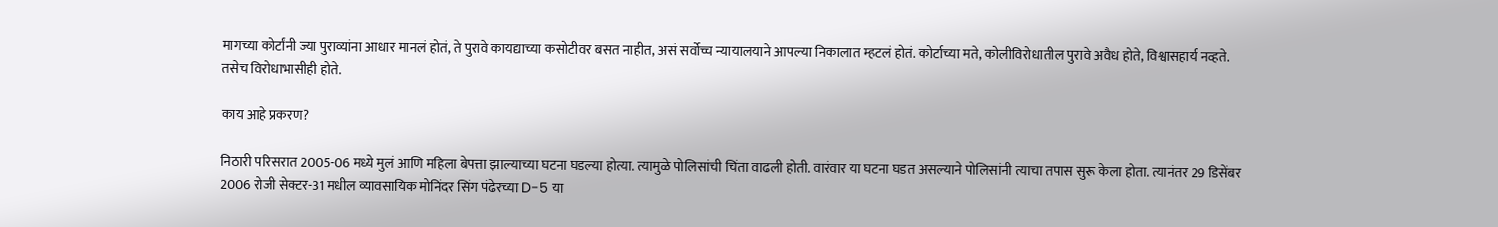मागच्या कोर्टांनी ज्या पुराव्यांना आधार मानलं होतं, ते पुरावे कायद्याच्या कसोटीवर बसत नाहीत, असं सर्वोच्च न्यायालयाने आपल्या निकालात म्हटलं होतं. कोर्टाच्या मते, कोलीविरोधातील पुरावे अवैध होते, विश्वासहार्य नव्हते. तसेच विरोधाभासीही होते.

काय आहे प्रकरण?

निठारी परिसरात 2005-06 मध्ये मुलं आणि महिला बेपत्ता झाल्याच्या घटना घडल्या होत्या. त्यामुळे पोलिसांची चिंता वाढली होती. वारंवार या घटना घडत असल्याने पोलिसांनी त्याचा तपास सुरू केला होता. त्यानंतर 29 डिसेंबर 2006 रोजी सेक्टर-31 मधील व्यावसायिक मोनिंदर सिंग पंढेरच्या D-5 या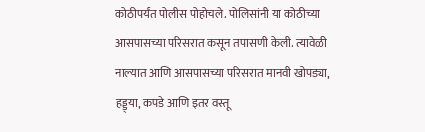कोठीपर्यंत पोलीस पोहोचले. पोलिसांनी या कोठीच्या आसपासच्या परिसरात कसून तपासणी केली. त्यावेळी नाल्यात आणि आसपासच्या परिसरात मानवी खोपड्या, हड्ड्या, कपडे आणि इतर वस्तू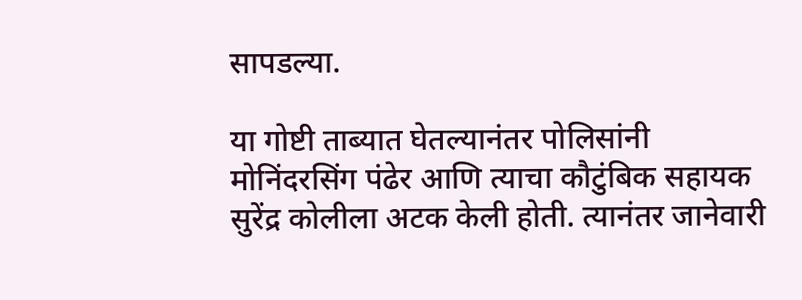सापडल्या.

या गोष्टी ताब्यात घेतल्यानंतर पोलिसांनी मोनिंदरसिंग पंढेर आणि त्याचा कौटुंबिक सहायक सुरेंद्र कोलीला अटक केली होती. त्यानंतर जानेवारी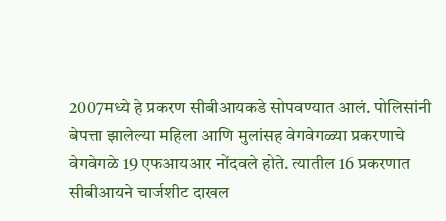2007मध्ये हे प्रकरण सीबीआयकडे सोपवण्यात आलं. पोलिसांनी बेपत्ता झालेल्या महिला आणि मुलांसह वेगवेगळ्या प्रकरणाचे वेगवेगळे 19 एफआयआर नोंदवले होते. त्यातील 16 प्रकरणात सीबीआयने चार्जशीट दाखल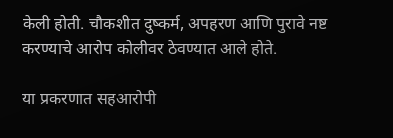केली होती. चौकशीत दुष्कर्म, अपहरण आणि पुरावे नष्ट करण्याचे आरोप कोलीवर ठेवण्यात आले होते.

या प्रकरणात सहआरोपी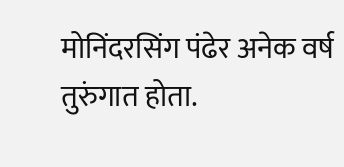मोनिंदरसिंग पंढेर अनेक वर्ष तुरुंगात होता.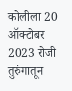कोलीला 20 ऑक्टोबर 2023 रोजी तुरुंगातून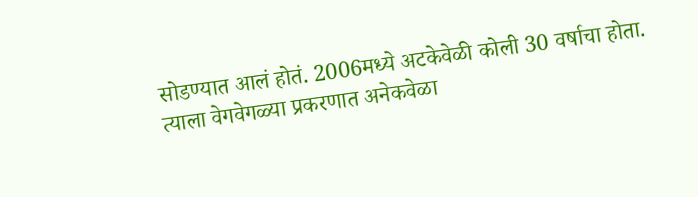सोडण्यात आलं होतं. 2006मध्ये अटकेवेळी कोली 30 वर्षाचा होता. त्याला वेगवेगळ्या प्रकरणात अनेकवेळा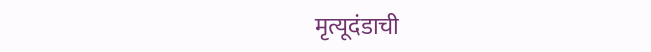मृत्यूदंडाची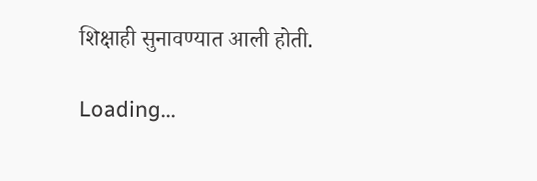शिक्षाही सुनावण्यात आली होती.

Loading...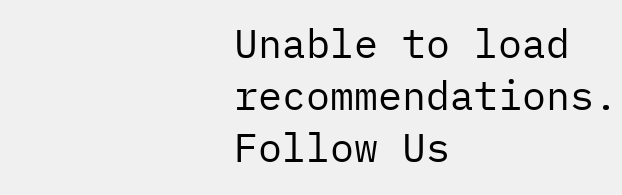Unable to load recommendations.
Follow Us